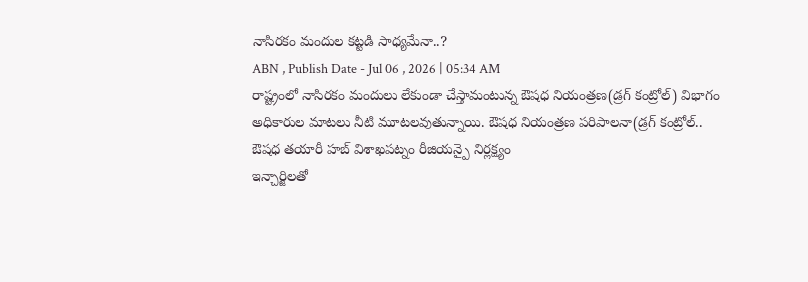నాసిరకం మందుల కట్టడి సాధ్యమేనా..?
ABN , Publish Date - Jul 06 , 2026 | 05:34 AM
రాష్ట్రంలో నాసిరకం మందులు లేకుండా చేస్తామంటున్న ఔషధ నియంత్రణ(డ్రగ్ కంట్రోల్) విభాగం అధికారుల మాటలు నీటి మూటలవుతున్నాయి. ఔషధ నియంత్రణ పరిపాలనా(డ్రగ్ కంట్రోల్..
ఔషధ తయారీ హబ్ విశాఖపట్నం రీజియన్పై నిర్లక్ష్యం
ఇన్చార్జిలతో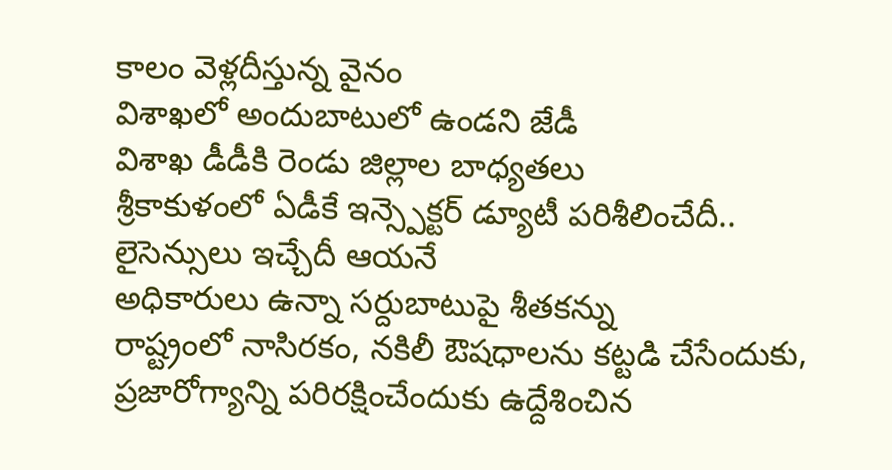కాలం వెళ్లదీస్తున్న వైనం
విశాఖలో అందుబాటులో ఉండని జేడీ
విశాఖ డీడీకి రెండు జిల్లాల బాధ్యతలు
శ్రీకాకుళంలో ఏడీకే ఇన్స్పెక్టర్ డ్యూటీ పరిశీలించేదీ.. లైసెన్సులు ఇచ్చేదీ ఆయనే
అధికారులు ఉన్నా సర్దుబాటుపై శీతకన్ను
రాష్ట్రంలో నాసిరకం, నకిలీ ఔషధాలను కట్టడి చేసేందుకు, ప్రజారోగ్యాన్ని పరిరక్షించేందుకు ఉద్దేశించిన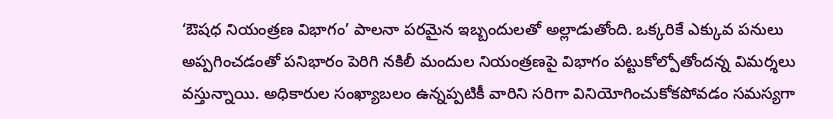‘ఔషధ నియంత్రణ విభాగం’ పాలనా పరమైన ఇబ్బందులతో అల్లాడుతోంది. ఒక్కరికే ఎక్కువ పనులు అప్పగించడంతో పనిభారం పెరిగి నకిలీ మందుల నియంత్రణపై విభాగం పట్టుకోల్పోతోందన్న విమర్శలు వస్తున్నాయి. అధికారుల సంఖ్యాబలం ఉన్నప్పటికీ వారిని సరిగా వినియోగించుకోకపోవడం సమస్యగా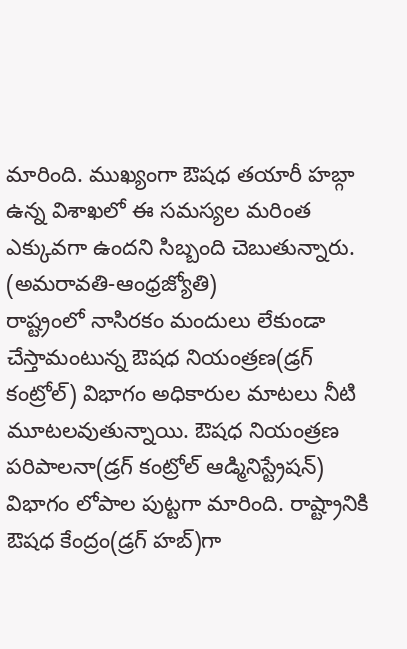మారింది. ముఖ్యంగా ఔషధ తయారీ హబ్గా ఉన్న విశాఖలో ఈ సమస్యల మరింత ఎక్కువగా ఉందని సిబ్బంది చెబుతున్నారు.
(అమరావతి-ఆంధ్రజ్యోతి)
రాష్ట్రంలో నాసిరకం మందులు లేకుండా చేస్తామంటున్న ఔషధ నియంత్రణ(డ్రగ్ కంట్రోల్) విభాగం అధికారుల మాటలు నీటి మూటలవుతున్నాయి. ఔషధ నియంత్రణ పరిపాలనా(డ్రగ్ కంట్రోల్ ఆడ్మినిస్ట్రేషన్) విభాగం లోపాల పుట్టగా మారింది. రాష్ట్రానికి ఔషధ కేంద్రం(డ్రగ్ హబ్)గా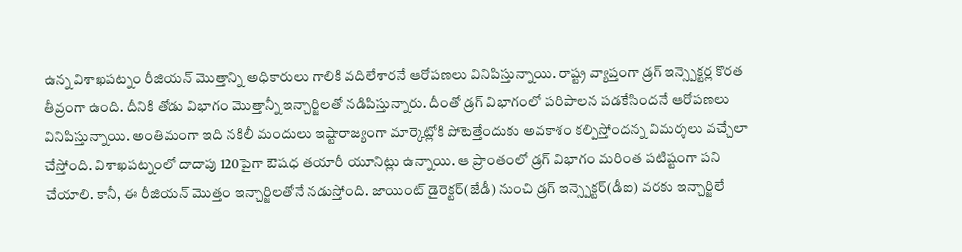ఉన్న విశాఖపట్నం రీజియన్ మొత్తాన్ని అధికారులు గాలికి వదిలేశారనే ఆరోపణలు వినిపిస్తున్నాయి. రాష్ట్ర వ్యాప్తంగా డ్రగ్ ఇన్స్పెక్టర్ల కొరత తీవ్రంగా ఉంది. దీనికి తోడు విభాగం మొత్తాన్నీ ఇన్చార్జిలతో నడిపిస్తున్నారు. దీంతో డ్రగ్ విభాగంలో పరిపాలన పడకేసిందనే ఆరోపణలు వినిపిస్తున్నాయి. అంతిమంగా ఇది నకిలీ మందులు ఇష్టారాజ్యంగా మార్కెట్లోకి పోటెత్తేందుకు అవకాశం కల్పిస్తోందన్న విమర్శలు వచ్చేలా చేస్తోంది. విశాఖపట్నంలో దాదాపు 120పైగా ఔషధ తయారీ యూనిట్లు ఉన్నాయి. ఆ ప్రాంతంలో డ్రగ్ విభాగం మరింత పటిష్టంగా పని చేయాలి. కానీ, ఈ రీజియన్ మొత్తం ఇన్చార్జిలతోనే నడుస్తోంది. జాయింట్ డైరెక్టర్(జేడీ) నుంచి డ్రగ్ ఇన్స్పెక్టర్(డీఐ) వరకు ఇన్చార్జిలే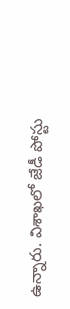ఉన్నారు. విశాఖలో జేడీ పోస్టు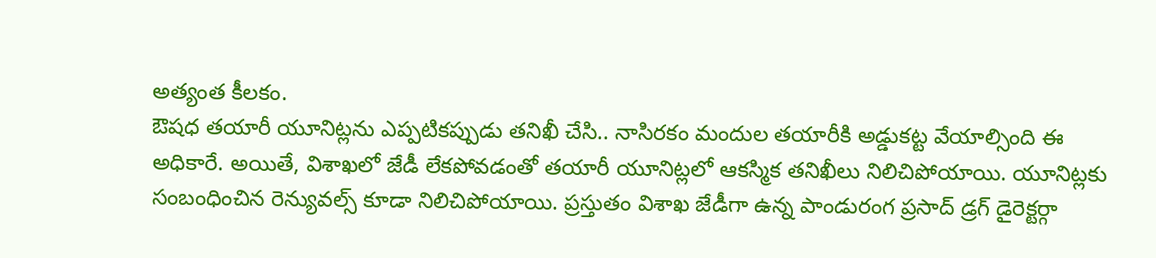అత్యంత కీలకం.
ఔషధ తయారీ యూనిట్లను ఎప్పటికప్పుడు తనిఖీ చేసి.. నాసిరకం మందుల తయారీకి అడ్డుకట్ట వేయాల్సింది ఈ అధికారే. అయితే, విశాఖలో జేడీ లేకపోవడంతో తయారీ యూనిట్లలో ఆకస్మిక తనిఖీలు నిలిచిపోయాయి. యూనిట్లకు సంబంధించిన రెన్యువల్స్ కూడా నిలిచిపోయాయి. ప్రస్తుతం విశాఖ జేడీగా ఉన్న పాండురంగ ప్రసాద్ డ్రగ్ డైరెక్టర్గా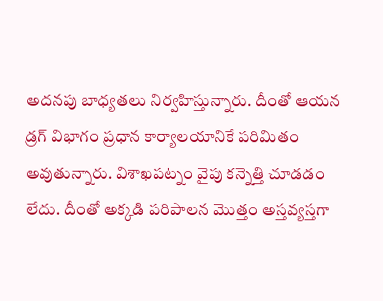అదనపు బాధ్యతలు నిర్వహిస్తున్నారు. దీంతో ఆయన డ్రగ్ విభాగం ప్రధాన కార్యాలయానికే పరిమితం అవుతున్నారు. విశాఖపట్నం వైపు కన్నెత్తి చూడడం లేదు. దీంతో అక్కడి పరిపాలన మొత్తం అస్తవ్యస్తగా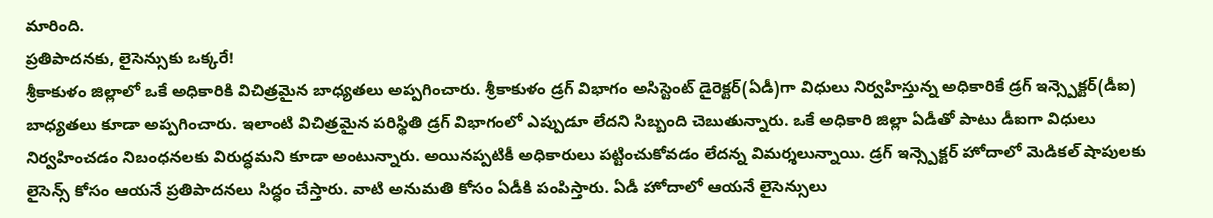మారింది.
ప్రతిపాదనకు, లైసెన్సుకు ఒక్కరే!
శ్రీకాకుళం జిల్లాలో ఒకే అధికారికి విచిత్రమైన బాధ్యతలు అప్పగించారు. శ్రీకాకుళం డ్రగ్ విభాగం అసిస్టెంట్ డైరెక్టర్(ఏడీ)గా విధులు నిర్వహిస్తున్న అధికారికే డ్రగ్ ఇన్స్పెక్టర్(డీఐ) బాధ్యతలు కూడా అప్పగించారు. ఇలాంటి విచిత్రమైన పరిస్థితి డ్రగ్ విభాగంలో ఎప్పుడూ లేదని సిబ్బంది చెబుతున్నారు. ఒకే అధికారి జిల్లా ఏడీతో పాటు డీఐగా విధులు నిర్వహించడం నిబంధనలకు విరుద్ధమని కూడా అంటున్నారు. అయినప్పటికీ అధికారులు పట్టించుకోవడం లేదన్న విమర్శలున్నాయి. డ్రగ్ ఇన్స్పెక్టర్ హోదాలో మెడికల్ షాపులకు లైసెన్స్ కోసం ఆయనే ప్రతిపాదనలు సిద్ధం చేస్తారు. వాటి అనుమతి కోసం ఏడీకి పంపిస్తారు. ఏడీ హోదాలో ఆయనే లైసెన్సులు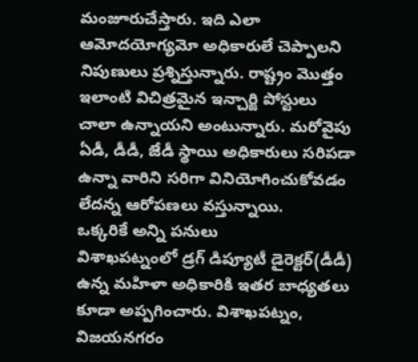మంజూరుచేస్తారు. ఇది ఎలా ఆమోదయోగ్యమో అధికారులే చెప్పాలని నిపుణులు ప్రశ్నిస్తున్నారు. రాష్ట్రం మొత్తం ఇలాంటి విచిత్రమైన ఇన్చార్జి పోస్టులు చాలా ఉన్నాయని అంటున్నారు. మరోవైపు ఏడీ, డీడీ, జేడీ స్థాయి అధికారులు సరిపడా ఉన్నా వారిని సరిగా వినియోగించుకోవడం లేదన్న ఆరోపణలు వస్తున్నాయి.
ఒక్కరికే అన్ని పనులు
విశాఖపట్నంలో డ్రగ్ డిప్యూటీ డైరెక్టర్(డీడీ) ఉన్న మహిళా అధికారికి ఇతర బాధ్యతలు కూడా అప్పగించారు. విశాఖపట్నం, విజయనగరం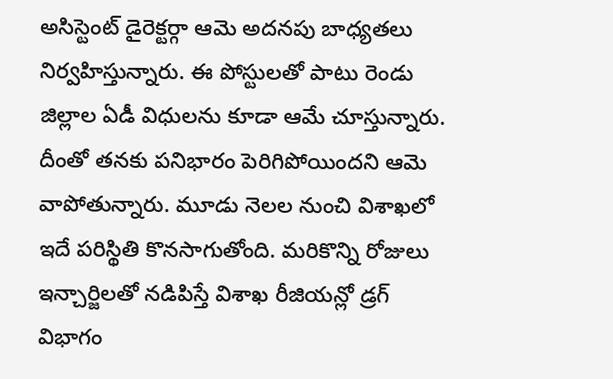అసిస్టెంట్ డైరెక్టర్గా ఆమె అదనపు బాధ్యతలు నిర్వహిస్తున్నారు. ఈ పోస్టులతో పాటు రెండు జిల్లాల ఏడీ విధులను కూడా ఆమే చూస్తున్నారు. దీంతో తనకు పనిభారం పెరిగిపోయిందని ఆమె వాపోతున్నారు. మూడు నెలల నుంచి విశాఖలో ఇదే పరిస్థితి కొనసాగుతోంది. మరికొన్ని రోజులు ఇన్చార్జిలతో నడిపిస్తే విశాఖ రీజియన్లో డ్రగ్ విభాగం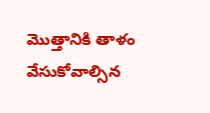మొత్తానికి తాళం వేసుకోవాల్సిన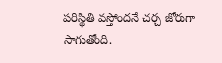పరిస్థితి వస్తోందనే చర్చ జోరుగా సాగుతోంది.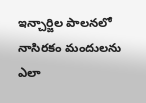ఇన్చార్జిల పాలనలో నాసిరకం మందులను ఎలా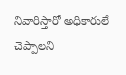నివారిస్తారో అధికారులే చెప్పాలని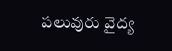పలువురు వైద్య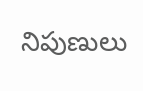నిపుణులు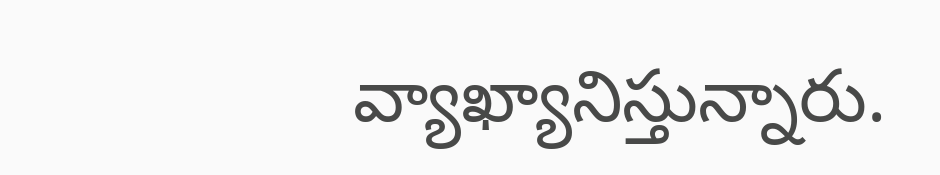వ్యాఖ్యానిస్తున్నారు.